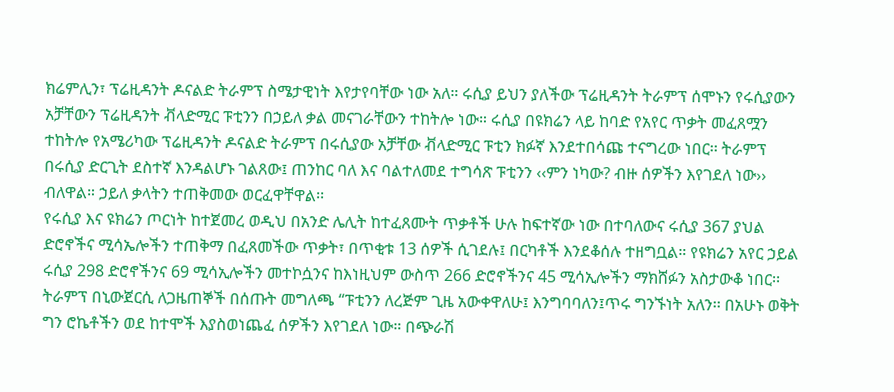ክሬምሊን፣ ፕሬዚዳንት ዶናልድ ትራምፕ ስሜታዊነት እየታየባቸው ነው አለ። ሩሲያ ይህን ያለችው ፕሬዚዳንት ትራምፕ ሰሞኑን የሩሲያውን አቻቸውን ፕሬዚዳንት ቭላድሚር ፑቲንን በኃይለ ቃል መናገራቸውን ተከትሎ ነው። ሩሲያ በዩክሬን ላይ ከባድ የአየር ጥቃት መፈጸሟን ተከትሎ የአሜሪካው ፕሬዚዳንት ዶናልድ ትራምፕ በሩሲያው አቻቸው ቭላድሚር ፑቲን ክፉኛ እንደተበሳጩ ተናግረው ነበር፡፡ ትራምፕ በሩሲያ ድርጊት ደስተኛ እንዳልሆኑ ገልጸው፤ ጠንከር ባለ እና ባልተለመደ ተግሳጽ ፑቲንን ‹‹ምን ነካው? ብዙ ሰዎችን እየገደለ ነው›› ብለዋል። ኃይለ ቃላትን ተጠቅመው ወርፈዋቸዋል፡፡
የሩሲያ እና ዩክሬን ጦርነት ከተጀመረ ወዲህ በአንድ ሌሊት ከተፈጸሙት ጥቃቶች ሁሉ ከፍተኛው ነው በተባለውና ሩሲያ 367 ያህል ድሮኖችና ሚሳኤሎችን ተጠቅማ በፈጸመችው ጥቃት፣ በጥቂቱ 13 ሰዎች ሲገደሉ፤ በርካቶች እንደቆሰሉ ተዘግቧል። የዩክሬን አየር ኃይል ሩሲያ 298 ድሮኖችንና 69 ሚሳኢሎችን መተኮሷንና ከእነዚህም ውስጥ 266 ድሮኖችንና 45 ሚሳኢሎችን ማክሸፉን አስታውቆ ነበር፡፡
ትራምፕ በኒውጀርሲ ለጋዜጠኞች በሰጡት መግለጫ “ፑቲንን ለረጅም ጊዜ አውቀዋለሁ፤ እንግባባለን፤ጥሩ ግንኙነት አለን፡፡ በአሁኑ ወቅት ግን ሮኬቶችን ወደ ከተሞች እያስወነጨፈ ሰዎችን እየገደለ ነው። በጭራሽ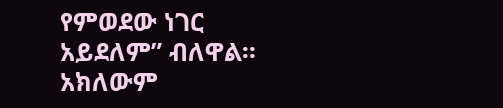የምወደው ነገር አይደለም” ብለዋል። አክለውም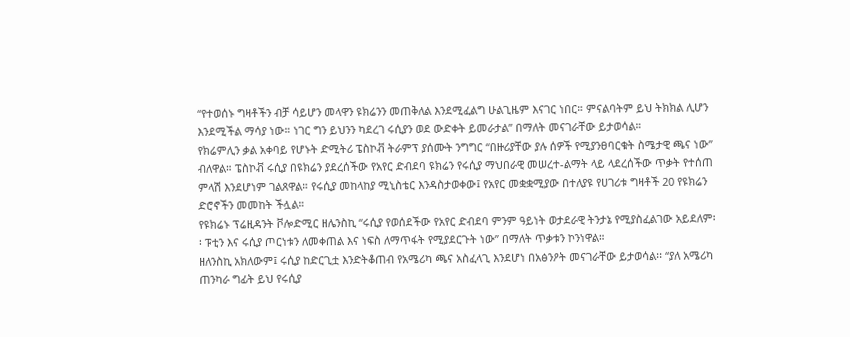“የተወሰኑ ግዛቶችን ብቻ ሳይሆን መላዋን ዩክሬንን መጠቅለል እንደሚፈልግ ሁልጊዜም እናገር ነበር። ምናልባትም ይህ ትክክል ሊሆን እንደሚችል ማሳያ ነው። ነገር ግን ይህንን ካደረገ ሩሲያን ወደ ውድቀት ይመራታል” በማለት መናገራቸው ይታወሳል።
የክሬምሊን ቃል አቀባይ የሆኑት ድሚትሪ ፔስኮቭ ትራምፕ ያሰሙት ንግግር “በዙሪያቸው ያሉ ሰዎች የሚያንፀባርቁት ስሜታዊ ጫና ነው” ብለዋል። ፔስኮቭ ሩሲያ በዩክሬን ያደረሰችው የአየር ድብደባ ዩክሬን የሩሲያ ማህበራዊ መሠረተ-ልማት ላይ ላደረሰችው ጥቃት የተሰጠ ምላሽ እንደሆነም ገልጸዋል። የሩሲያ መከላከያ ሚኒስቴር እንዳስታወቀው፤ የአየር መቋቋሚያው በተለያዩ የሀገሪቱ ግዛቶች 20 የዩክሬን ድሮኖችን መመከት ችሏል።
የዩክሬኑ ፕሬዚዳንት ቮሎድሚር ዘሌንስኪ “ሩሲያ የወሰደችው የአየር ድብደባ ምንም ዓይነት ወታደራዊ ትንታኔ የሚያስፈልገው አይደለም፡፡ ፑቲን እና ሩሲያ ጦርነቱን ለመቀጠል እና ነፍስ ለማጥፋት የሚያደርጉት ነው” በማለት ጥቃቱን ኮንነዋል።
ዘለንስኪ አክለውም፤ ሩሲያ ከድርጊቷ እንድትቆጠብ የአሜሪካ ጫና አስፈላጊ እንደሆነ በአፅንዖት መናገራቸው ይታወሳል፡፡ “ያለ አሜሪካ ጠንካራ ግፊት ይህ የሩሲያ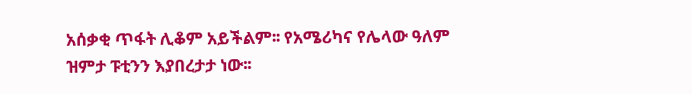አሰቃቂ ጥፋት ሊቆም አይችልም፡፡ የአሜሪካና የሌላው ዓለም ዝምታ ፑቲንን እያበረታታ ነው፡፡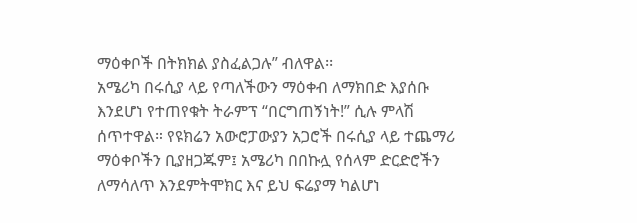ማዕቀቦች በትክክል ያስፈልጋሉ” ብለዋል፡፡
አሜሪካ በሩሲያ ላይ የጣለችውን ማዕቀብ ለማክበድ እያሰቡ እንደሆነ የተጠየቁት ትራምፕ “በርግጠኝነት!” ሲሉ ምላሽ ሰጥተዋል። የዩክሬን አውሮፓውያን አጋሮች በሩሲያ ላይ ተጨማሪ ማዕቀቦችን ቢያዘጋጁም፤ አሜሪካ በበኩሏ የሰላም ድርድሮችን ለማሳለጥ እንደምትሞክር እና ይህ ፍሬያማ ካልሆነ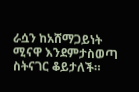ራሷን ከአሸማጋይነት ሚናዋ እንደምታስወጣ ስትናገር ቆይታለች።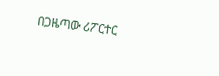በጋዜጣው ሪፖርተር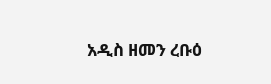አዲስ ዘመን ረቡዕ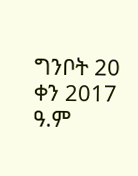ግንቦት 20 ቀን 2017 ዓ.ም